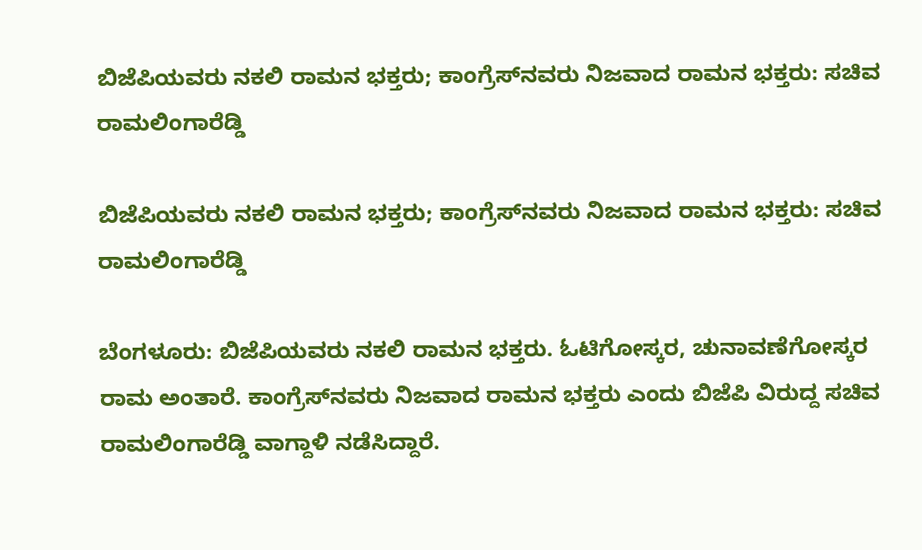ಬಿಜೆಪಿಯವರು ನಕಲಿ ರಾಮನ ಭಕ್ತರು; ಕಾಂಗ್ರೆಸ್‌ನವರು ನಿಜವಾದ ರಾಮನ ಭಕ್ತರು: ಸಚಿವ ರಾಮಲಿಂಗಾರೆಡ್ಡಿ

ಬಿಜೆಪಿಯವರು ನಕಲಿ ರಾಮನ ಭಕ್ತರು; ಕಾಂಗ್ರೆಸ್‌ನವರು ನಿಜವಾದ ರಾಮನ ಭಕ್ತರು: ಸಚಿವ ರಾಮಲಿಂಗಾರೆಡ್ಡಿ

ಬೆಂಗಳೂರು: ಬಿಜೆಪಿಯವರು ನಕಲಿ ರಾಮನ ಭಕ್ತರು. ಓಟಿಗೋಸ್ಕರ, ಚುನಾವಣೆಗೋಸ್ಕರ ರಾಮ ಅಂತಾರೆ‌‌. ಕಾಂಗ್ರೆಸ್‌ನವರು ನಿಜವಾದ ರಾಮನ ಭಕ್ತರು ಎಂದು ಬಿಜೆಪಿ ವಿರುದ್ದ ಸಚಿವ ರಾಮಲಿಂಗಾರೆಡ್ಡಿ ವಾಗ್ದಾಳಿ ನಡೆಸಿದ್ದಾರೆ.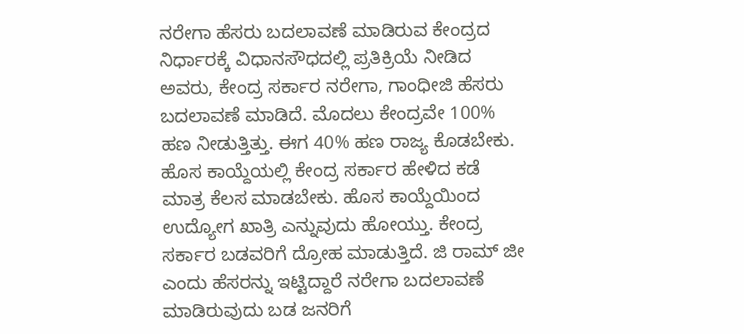ನರೇಗಾ ಹೆಸರು ಬದಲಾವಣೆ ಮಾಡಿರುವ ಕೇಂದ್ರದ ನಿರ್ಧಾರಕ್ಕೆ ವಿಧಾನಸೌಧದಲ್ಲಿ ‌ಪ್ರತಿಕ್ರಿಯೆ ನೀಡಿದ ಅವರು, ಕೇಂದ್ರ ಸರ್ಕಾರ ನರೇಗಾ, ಗಾಂಧೀಜಿ ‌ಹೆಸರು ಬದಲಾವಣೆ ಮಾಡಿದೆ. ಮೊದಲು ಕೇಂದ್ರವೇ 100% ಹಣ ನೀಡುತ್ತಿತ್ತು. ಈಗ 40% ಹಣ ರಾಜ್ಯ ಕೊಡಬೇಕು. ಹೊಸ ಕಾಯ್ದೆಯಲ್ಲಿ ಕೇಂದ್ರ ಸರ್ಕಾರ ಹೇಳಿದ ಕಡೆ ಮಾತ್ರ ಕೆಲಸ ಮಾಡಬೇಕು. ಹೊಸ ಕಾಯ್ದೆಯಿಂದ ಉದ್ಯೋಗ ಖಾತ್ರಿ ಎನ್ನುವುದು ಹೋಯ್ತು. ಕೇಂದ್ರ ಸರ್ಕಾರ ಬಡವರಿಗೆ ದ್ರೋಹ ಮಾಡುತ್ತಿದೆ. ಜಿ ರಾಮ್ ಜೀ ಎಂದು ಹೆಸರನ್ನು ಇಟ್ಟಿದ್ದಾರೆ‌ ನರೇಗಾ ಬದಲಾವಣೆ ಮಾಡಿರುವುದು ಬಡ ಜನರಿಗೆ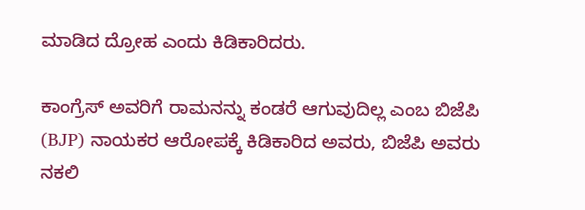ಮಾಡಿದ ದ್ರೋಹ ಎಂದು ಕಿಡಿಕಾರಿದರು.

ಕಾಂಗ್ರೆಸ್ ಅವರಿಗೆ ರಾಮನನ್ನು ಕಂಡರೆ ಆಗುವುದಿಲ್ಲ ಎಂಬ ಬಿಜೆಪಿ (BJP) ನಾಯಕರ ಆರೋಪಕ್ಕೆ ಕಿಡಿಕಾರಿದ ಅವರು, ಬಿಜೆಪಿ ಅವರು ನಕಲಿ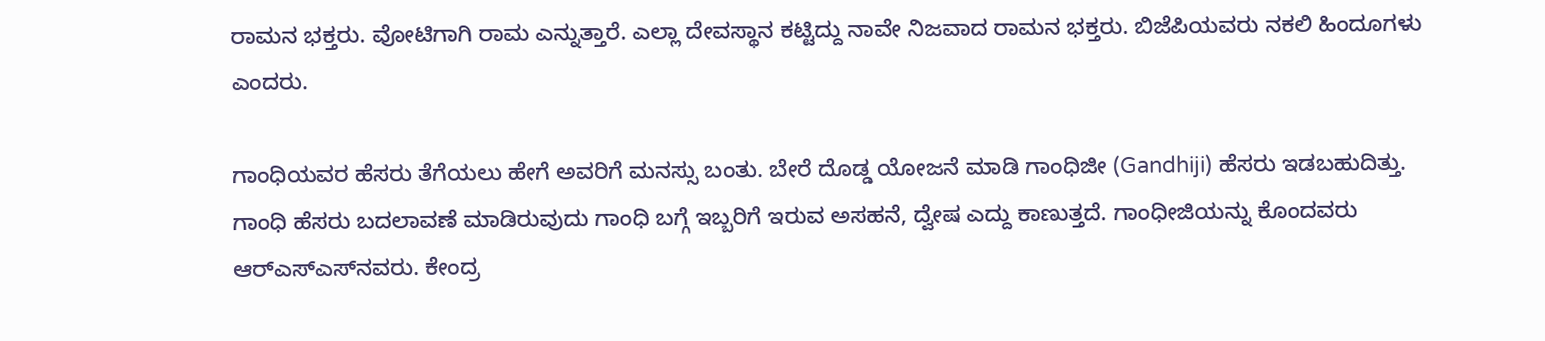ರಾಮನ ಭಕ್ತರು‌. ವೋಟಿಗಾಗಿ ರಾಮ ಎನ್ನುತ್ತಾರೆ. ಎಲ್ಲಾ ದೇವಸ್ಥಾನ ಕಟ್ಟಿದ್ದು ನಾವೇ ನಿಜವಾದ ರಾಮನ ಭಕ್ತರು. ಬಿಜೆಪಿಯವರು ನಕಲಿ ಹಿಂದೂಗಳು ಎಂದರು.

ಗಾಂಧಿಯವರ ಹೆಸರು ತೆಗೆಯಲು ಹೇಗೆ ಅವರಿಗೆ ಮನಸ್ಸು ಬಂತು. ಬೇರೆ ದೊಡ್ಡ ಯೋಜನೆ ಮಾಡಿ ಗಾಂಧಿಜೀ (Gandhiji) ಹೆಸರು ಇಡಬಹುದಿತ್ತು. ಗಾಂಧಿ ಹೆಸರು ಬದಲಾವಣೆ ಮಾಡಿರುವುದು ಗಾಂಧಿ ಬಗ್ಗೆ ಇಬ್ಬರಿಗೆ ಇರುವ ಅಸಹನೆ, ದ್ವೇಷ ಎದ್ದು ಕಾಣುತ್ತದೆ. ಗಾಂಧೀಜಿಯನ್ನು ಕೊಂದವರು ಆರ್‌ಎಸ್‌ಎಸ್‌ನವರು. ಕೇಂದ್ರ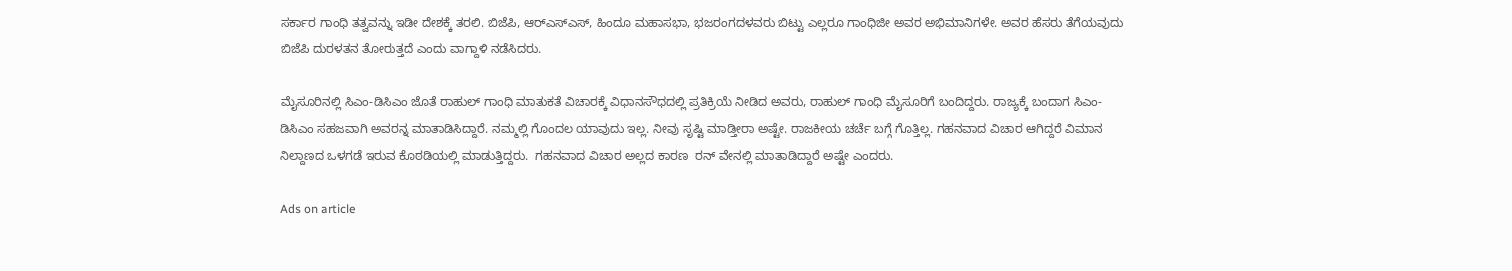ಸರ್ಕಾರ ಗಾಂಧಿ ತತ್ವವನ್ನು ಇಡೀ ದೇಶಕ್ಕೆ ತರಲಿ. ಬಿಜೆಪಿ, ಆರ್‌ಎಸ್‌ಎಸ್‌, ಹಿಂದೂ ಮಹಾಸಭಾ, ಭಜರಂಗದಳವರು ಬಿಟ್ಟು ಎಲ್ಲರೂ ಗಾಂಧಿಜೀ ಅವರ ಅಭಿಮಾನಿಗಳೇ. ಅವರ ಹೆಸರು ತೆಗೆಯವುದು ಬಿಜೆಪಿ ದುರಳತನ ತೋರುತ್ತದೆ ಎಂದು ವಾಗ್ದಾಳಿ ನಡೆಸಿದರು.

ಮೈಸೂರಿನಲ್ಲಿ ಸಿಎಂ-ಡಿಸಿಎಂ ಜೊತೆ ರಾಹುಲ್ ಗಾಂಧಿ ಮಾತುಕತೆ ವಿಚಾರಕ್ಕೆ ವಿಧಾನಸೌಧದಲ್ಲಿ ಪ್ರತಿಕ್ರಿಯೆ ನೀಡಿದ ಅವರು, ರಾಹುಲ್ ಗಾಂಧಿ ಮೈಸೂರಿಗೆ ಬಂದಿದ್ದರು. ರಾಜ್ಯಕ್ಕೆ ಬಂದಾಗ ಸಿಎಂ-ಡಿಸಿಎಂ ಸಹಜವಾಗಿ ಅವರನ್ನ ಮಾತಾಡಿಸಿದ್ದಾರೆ. ನಮ್ಮಲ್ಲಿ ಗೊಂದಲ ಯಾವುದು ಇಲ್ಲ. ನೀವು ಸೃಷ್ಟಿ ಮಾಡ್ತೀರಾ ಅಷ್ಟೇ. ರಾಜಕೀಯ ಚರ್ಚೆ ಬಗ್ಗೆ ಗೊತ್ತಿಲ್ಲ. ಗಹನವಾದ ವಿಚಾರ ಆಗಿದ್ದರೆ ವಿಮಾನ ನಿಲ್ದಾಣದ ಒಳಗಡೆ ಇರುವ ಕೊಠಡಿಯಲ್ಲಿ ಮಾಡುತ್ತಿದ್ದರು.  ಗಹನವಾದ ವಿಚಾರ ಅಲ್ಲದ ಕಾರಣ  ರನ್ ವೇನಲ್ಲಿ ಮಾತಾಡಿದ್ದಾರೆ ಅಷ್ಟೇ ಎಂದರು.

Ads on article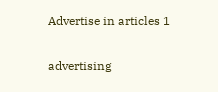Advertise in articles 1

advertising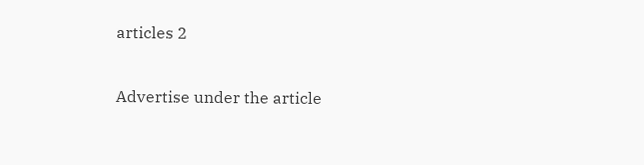articles 2

Advertise under the article